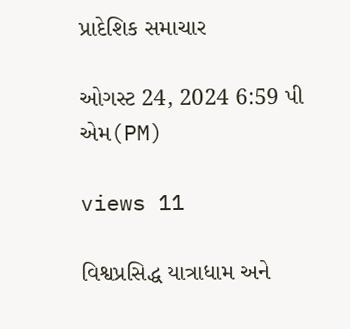પ્રાદેશિક સમાચાર

ઓગસ્ટ 24, 2024 6:59 પી એમ(PM)

views 11

વિશ્વપ્રસિદ્ધ યાત્રાધામ અને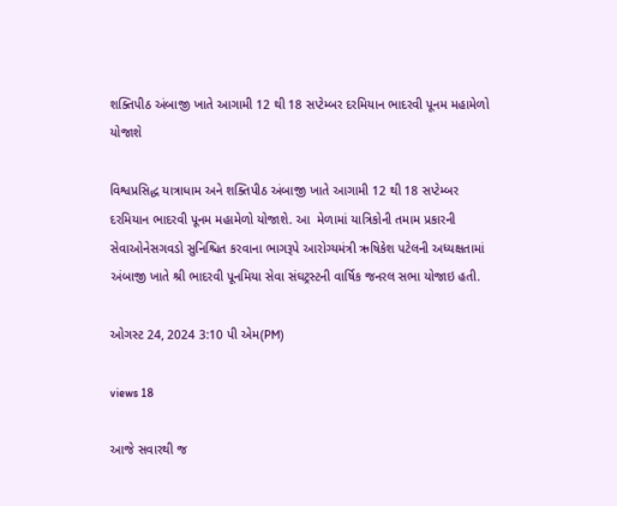શક્તિપીઠ અંબાજી ખાતે આગામી 12 થી 18 સપ્ટેમ્બર દરમિયાન ભાદરવી પૂનમ મહામેળો યોજાશે

વિશ્વપ્રસિદ્ધ યાત્રાધામ અને શક્તિપીઠ અંબાજી ખાતે આગામી 12 થી 18 સપ્ટેમ્બર દરમિયાન ભાદરવી પૂનમ મહામેળો યોજાશે. આ  મેળામાં યાત્રિકોની તમામ પ્રકારની સેવાઓનેસગવડો સુનિશ્ચિત કરવાના ભાગરૂપે આરોગ્યમંત્રી ઋષિકેશ પટેલની અધ્યક્ષતામાં અંબાજી ખાતે શ્રી ભાદરવી પૂનમિયા સેવા સંઘટ્રસ્ટની વાર્ષિક જનરલ સભા યોજાઇ હતી.

ઓગસ્ટ 24, 2024 3:10 પી એમ(PM)

views 18

આજે સવારથી જ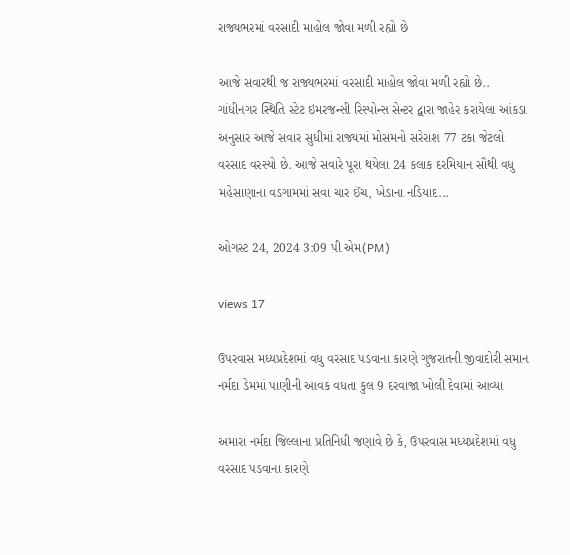રાજ્યભરમાં વરસાદી માહોલ જોવા મળી રહ્યો છે

આજે સવારથી જ રાજ્યભરમાં વરસાદી માહોલ જોવા મળી રહ્યો છે.. ગાંધીનગર સ્થિતિ સ્ટેટ ઇમરજન્સી રિસ્પોન્સ સેન્ટર દ્વારા જાહેર કરાયેલા આંકડા અનુસાર આજે સવાર સુધીમાં રાજ્યમાં મોસમનો સરેરાશ 77 ટકા જેટલો વરસાદ વરસ્યો છે. આજે સવારે પૂરા થયેલા 24 કલાક દરમિયાન સૌથી વધુ મહેસાણાના વડગામમાં સવા ચાર ઈંચ, ખેડાના નડિયાદ...

ઓગસ્ટ 24, 2024 3:09 પી એમ(PM)

views 17

ઉપરવાસ મધ્યપ્રદેશમાં વધુ વરસાદ પડવાના કારણે ગુજરાતની જીવાદોરી સમાન નર્મદા ડેમમાં પાણીની આવક વધતા કુલ 9 દરવાજા ખોલી દેવામાં આવ્યા

અમારા નર્મદા જિલ્લાના પ્રતિનિધી જણાવે છે કે, ઉપરવાસ મધ્યપ્રદેશમાં વધુ વરસાદ પડવાના કારણે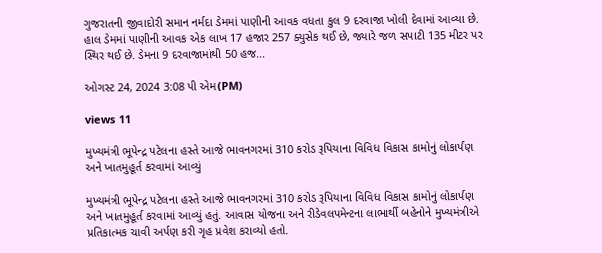ગુજરાતની જીવાદોરી સમાન નર્મદા ડેમમાં પાણીની આવક વધતા કુલ 9 દરવાજા ખોલી દેવામાં આવ્યા છે. હાલ ડેમમાં પાણીની આવક એક લાખ 17 હજાર 257 ક્યુસેક થઈ છે, જ્યારે જળ સપાટી 135 મીટર પર સ્થિર થઈ છે. ડેમના 9 દરવાજામાંથી 50 હજ...

ઓગસ્ટ 24, 2024 3:08 પી એમ(PM)

views 11

મુખ્યમંત્રી ભૂપેન્દ્ર પટેલના હસ્તે આજે ભાવનગરમાં 310 કરોડ રૂપિયાના વિવિધ વિકાસ કામોનું લોકાર્પણ અને ખાતમુહૂર્ત કરવામાં આવ્યું

મુખ્યમંત્રી ભૂપેન્દ્ર પટેલના હસ્તે આજે ભાવનગરમાં 310 કરોડ રૂપિયાના વિવિધ વિકાસ કામોનું લોકાર્પણ અને ખાતમુહૂર્ત કરવામાં આવ્યું હતું. આવાસ યોજના અને રીડેવલપમેન્ટના લાભાર્થી બહેનોને મુખ્યમંત્રીએ પ્રતિકાત્મક ચાવી અર્પણ કરી ગૃહ પ્રવેશ કરાવ્યો હતો.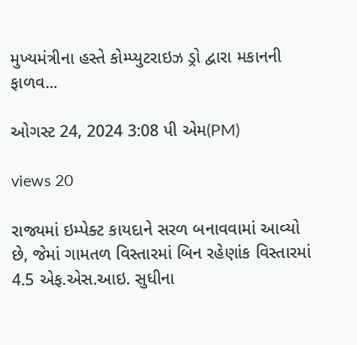મુખ્યમંત્રીના હસ્તે કોમ્પ્યુટરાઇઝ ડ્રો દ્વારા મકાનની ફાળવ...

ઓગસ્ટ 24, 2024 3:08 પી એમ(PM)

views 20

રાજ્યમાં ઇમ્પેક્ટ કાયદાને સરળ બનાવવામાં આવ્યો છે, જેમાં ગામતળ વિસ્તારમાં બિન રહેણાંક વિસ્તારમાં 4.5 એફ.એસ.આઇ. સુધીના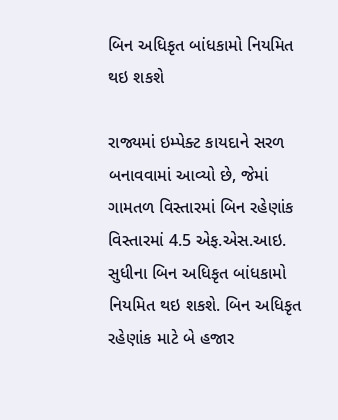બિન અધિકૃત બાંધકામો નિયમિત થઇ શકશે

રાજ્યમાં ઇમ્પેક્ટ કાયદાને સરળ બનાવવામાં આવ્યો છે, જેમાં ગામતળ વિસ્તારમાં બિન રહેણાંક વિસ્તારમાં 4.5 એફ.એસ.આઇ. સુધીના બિન અધિકૃત બાંધકામો નિયમિત થઇ શકશે. બિન અધિકૃત રહેણાંક માટે બે હજાર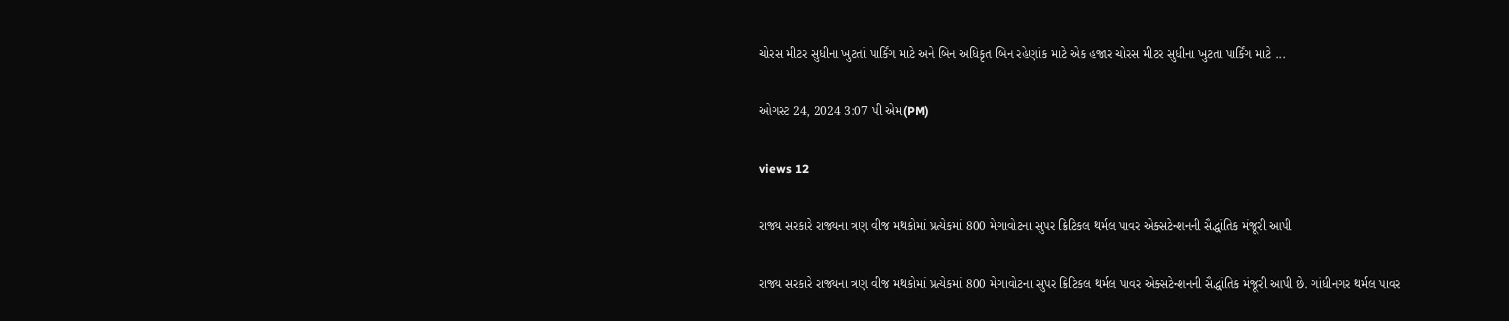ચોરસ મીટર સુધીના ખુટતાં પાર્કિંગ માટે અને બિન અધિકૃત બિન રહેણાંક માટે એક હજાર ચોરસ મીટર સુધીના ખુટતા પાર્કિંગ માટે ...

ઓગસ્ટ 24, 2024 3:07 પી એમ(PM)

views 12

રાજ્ય સરકારે રાજ્યના ત્રણ વીજ મથકોમાં પ્રત્યેકમાં 800 મેગાવોટના સુપર ક્રિટિકલ થર્મલ પાવર એક્સટેન્શનની સૈદ્ધાંતિક મંજૂરી આપી

રાજ્ય સરકારે રાજ્યના ત્રણ વીજ મથકોમાં પ્રત્યેકમાં 800 મેગાવોટના સુપર ક્રિટિકલ થર્મલ પાવર એક્સટેન્શનની સૈદ્ધાંતિક મંજૂરી આપી છે. ગાંધીનગર થર્મલ પાવર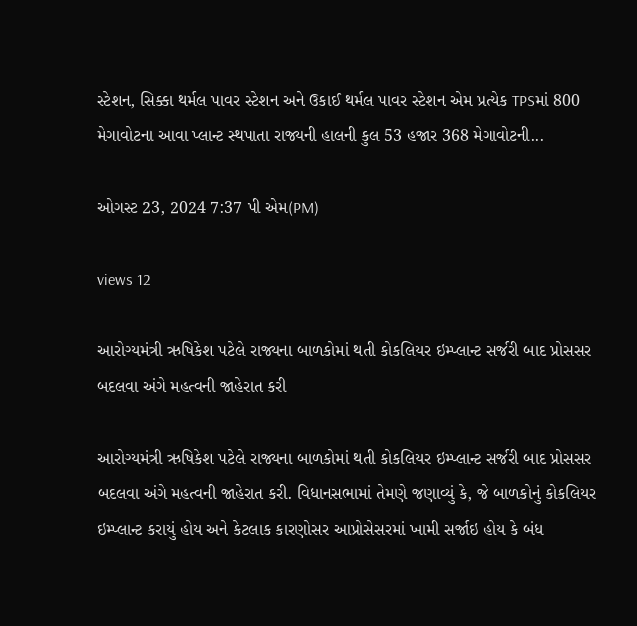સ્ટેશન, સિક્કા થર્મલ પાવર સ્ટેશન અને ઉકાઈ થર્મલ પાવર સ્ટેશન એમ પ્રત્યેક TPSમાં 800 મેગાવોટના આવા પ્લાન્ટ સ્થપાતા રાજ્યની હાલની કુલ 53 હજાર 368 મેગાવોટની...

ઓગસ્ટ 23, 2024 7:37 પી એમ(PM)

views 12

આરોગ્યમંત્રી ઋષિકેશ પટેલે રાજ્યના બાળકોમાં થતી કોકલિયર ઇમ્પ્લાન્ટ સર્જરી બાદ પ્રોસસર બદલવા અંગે મહત્વની જાહેરાત કરી

આરોગ્યમંત્રી ઋષિકેશ પટેલે રાજ્યના બાળકોમાં થતી કોકલિયર ઇમ્પ્લાન્ટ સર્જરી બાદ પ્રોસસર બદલવા અંગે મહત્વની જાહેરાત કરી. વિધાનસભામાં તેમણે જણાવ્યું કે, જે બાળકોનું કોકલિયર ઇમ્પ્લાન્ટ કરાયું હોય અને કેટલાક કારણોસર આપ્રોસેસરમાં ખામી સર્જાઇ હોય કે બંધ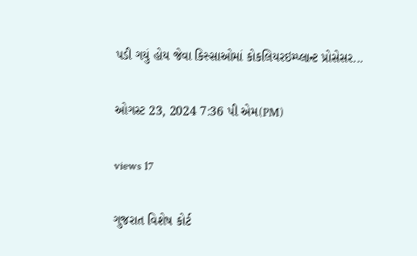પડી ગયું હોય જેવા કિસ્સાઓમાં કોકલિયરઇમ્પ્લાન્ટ પ્રોસેસર...

ઓગસ્ટ 23, 2024 7:36 પી એમ(PM)

views 17

ગુજરાત વિશેષ કોર્ટ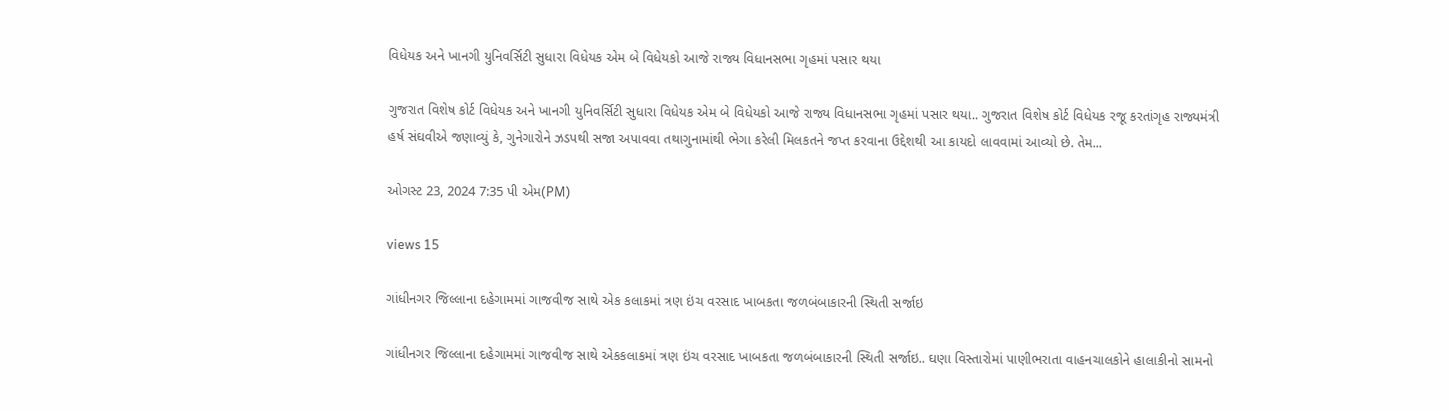વિધેયક અને ખાનગી યુનિવર્સિટી સુધારા વિધેયક એમ બે વિધેયકો આજે રાજ્ય વિધાનસભા ગૃહમાં પસાર થયા

ગુજરાત વિશેષ કોર્ટ વિધેયક અને ખાનગી યુનિવર્સિટી સુધારા વિધેયક એમ બે વિધેયકો આજે રાજ્ય વિધાનસભા ગૃહમાં પસાર થયા.. ગુજરાત વિશેષ કોર્ટ વિધેયક રજૂ કરતાંગૃહ રાજ્યમંત્રી હર્ષ સંઘવીએ જણાવ્યું કે, ગુનેગારોને ઝડપથી સજા અપાવવા તથાગુનામાંથી ભેગા કરેલી મિલકતને જપ્ત કરવાના ઉદ્દેશથી આ કાયદો લાવવામાં આવ્યો છે. તેમ...

ઓગસ્ટ 23, 2024 7:35 પી એમ(PM)

views 15

ગાંધીનગર જિલ્લાના દહેગામમાં ગાજવીજ સાથે એક કલાકમાં ત્રણ ઇંચ વરસાદ ખાબકતા જળબંબાકારની સ્થિતી સર્જાઇ

ગાંધીનગર જિલ્લાના દહેગામમાં ગાજવીજ સાથે એકકલાકમાં ત્રણ ઇંચ વરસાદ ખાબકતા જળબંબાકારની સ્થિતી સર્જાઇ.. ઘણા વિસ્તારોમાં પાણીભરાતા વાહનચાલકોને હાલાકીનો સામનો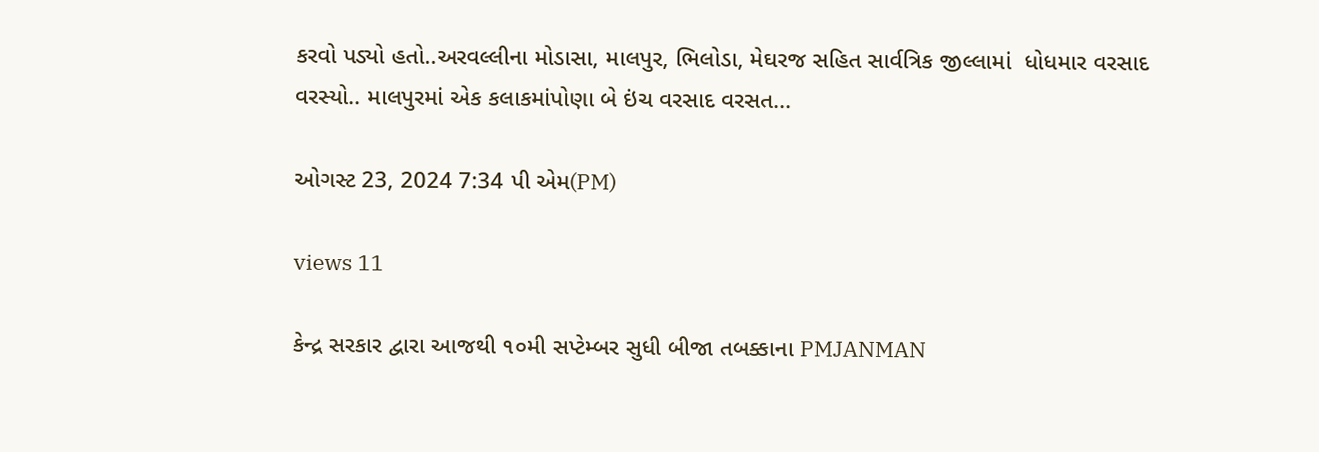કરવો પડ્યો હતો..અરવલ્લીના મોડાસા, માલપુર, ભિલોડા, મેઘરજ સહિત સાર્વત્રિક જીલ્લામાં  ધોધમાર વરસાદ વરસ્યો.. માલપુરમાં એક કલાકમાંપોણા બે ઇંચ વરસાદ વરસત...

ઓગસ્ટ 23, 2024 7:34 પી એમ(PM)

views 11

કેન્દ્ર સરકાર દ્વારા આજથી ૧૦મી સપ્ટેમ્બર સુધી બીજા તબક્કાના PMJANMAN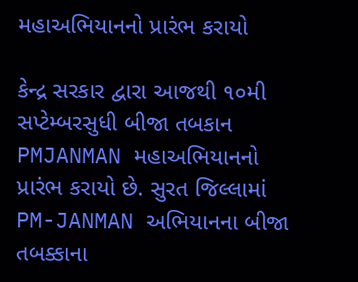મહાઅભિયાનનો પ્રારંભ કરાયો

કેન્દ્ર સરકાર દ્વારા આજથી ૧૦મી સપ્ટેમ્બરસુધી બીજા તબકાન PMJANMAN મહાઅભિયાનનો પ્રારંભ કરાયો છે. સુરત જિલ્લામાં PM-JANMAN અભિયાનના બીજા તબક્કાના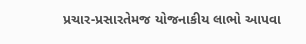પ્રચાર-પ્રસારતેમજ યોજનાકીય લાભો આપવા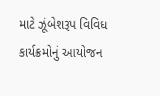માટે ઝૂંબેશરૂપ વિવિધ કાર્યક્રમોનું આયોજન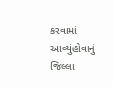કરવામાં આવ્યુંહોવાનું જિલ્લા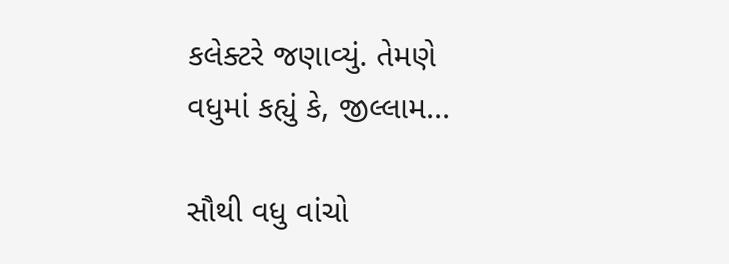કલેક્ટરે જણાવ્યું. તેમણે વધુમાં કહ્યું કે, જીલ્લામ...

સૌથી વધુ વાંચો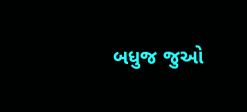બધુજ જુઓ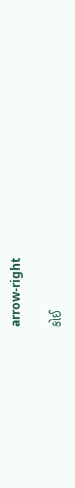arrow-right

કોઈ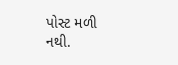પોસ્ટ મળી નથી.